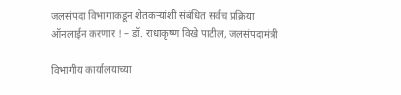जलसंपदा विभागाकडून शेतकर्‍यांशी संबंधित सर्वच प्रक्रिया ऑनलाईन करणार ! – डॉ. राधाकृष्ण विखे पाटील, जलसंपदामंत्री

विभागीय कार्यालयाच्या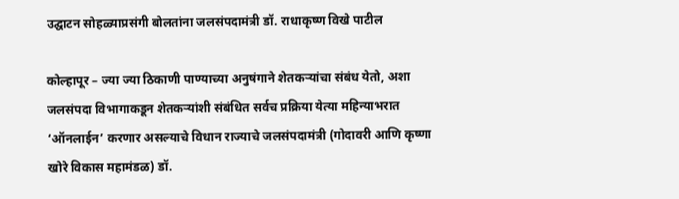उद्घाटन सोहळ्याप्रसंगी बोलतांना जलसंपदामंत्री डॉ. राधाकृष्ण विखे पाटील

कोल्हापूर – ज्या ज्या ठिकाणी पाण्याच्या अनुषंगाने शेतकर्‍यांचा संबंध येतो, अशा जलसंपदा विभागाकडून शेतकर्‍यांशी संबंधित सर्वच प्रक्रिया येत्या महिन्याभरात ‘ऑनलाईन’ करणार असल्याचे विधान राज्याचे जलसंपदामंत्री (गोदावरी आणि कृष्णा खोरे विकास महामंडळ) डॉ.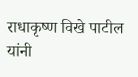राधाकृष्ण विखे पाटील यांनी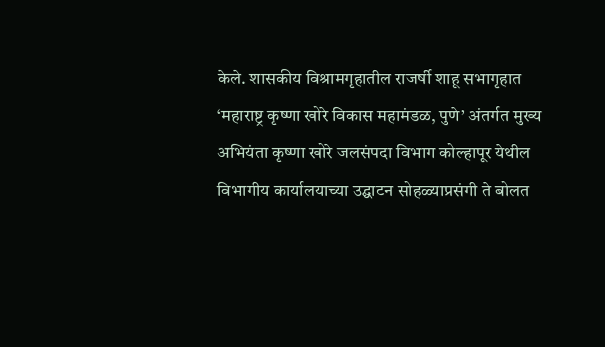केले. शासकीय विश्रामगृहातील राजर्षी शाहू सभागृहात ‘महाराष्ट्र कृष्णा खोरे विकास महामंडळ, पुणे’ अंतर्गत मुख्य अभियंता कृष्णा खोरे जलसंपदा विभाग कोल्हापूर येथील विभागीय कार्यालयाच्या उद्घाटन सोहळ्याप्रसंगी ते बोलत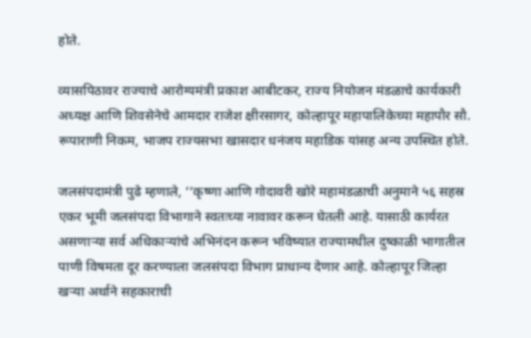होते.

व्यासपिठावर राज्याचे आरोग्यमंत्री प्रकाश आबीटकर, राज्य नियोजन मंडळाचे कार्यकारी अध्यक्ष आणि शिवसेनेचे आमदार राजेश क्षीरसागर, कोल्हापूर महापालिकेच्या महापौर सौ. रूपाराणी निकम, भाजप राज्यसभा खासदार धनंजय महाडिक यांसह अन्य उपस्थित होते.

जलसंपदामंत्री पुढे म्हणाले, ‘‘कृष्णा आणि गोदावरी खोरे महामंडळाची अनुमाने ५६ सहस्र एकर भूमी जलसंपदा विभागाने स्वतःच्या नावावर करून घेतली आहे. यासाठी कार्यरत असणार्‍या सर्व अधिकार्‍यांचे अभिनंदन करून भविष्यात राज्यामधील दुष्काळी भागातील पाणी विषमता दूर करण्याला जलसंपदा विभाग प्राधान्य देणार आहे. कोल्हापूर जिल्हा खर्‍या अर्थाने सहकाराची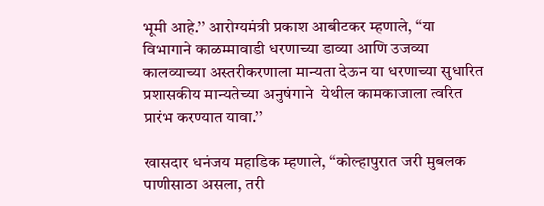भूमी आहे.’’ आरोग्यमंत्री प्रकाश आबीटकर म्हणाले, ‘‘या विभागाने काळम्मावाडी धरणाच्या डाव्या आणि उजव्या कालव्याच्या अस्तरीकरणाला मान्यता देऊन या धरणाच्या सुधारित प्रशासकीय मान्यतेच्या अनुषंगाने  येथील कामकाजाला त्वरित प्रारंभ करण्यात यावा.’’

खासदार धनंजय महाडिक म्हणाले, ‘‘कोल्हापुरात जरी मुबलक पाणीसाठा असला, तरी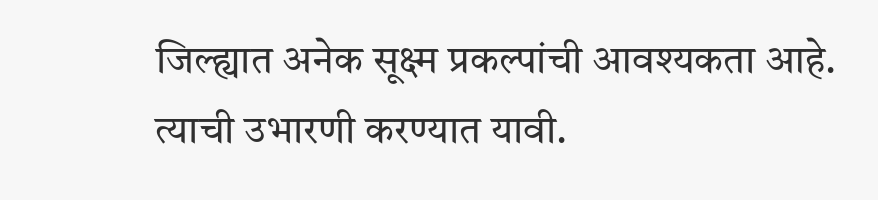जिल्ह्यात अनेक सूक्ष्म प्रकल्पांची आवश्यकता आहे. त्याची उभारणी करण्यात यावी.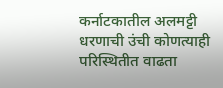कर्नाटकातील अलमट्टी धरणाची उंची कोणत्याही परिस्थितीत वाढता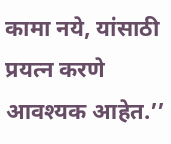कामा नये, यांसाठी प्रयत्न करणे आवश्यक आहेत.’’